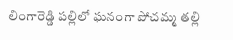లింగారెడ్డి పల్లిలో ఘనంగా పోచమ్మ తల్లి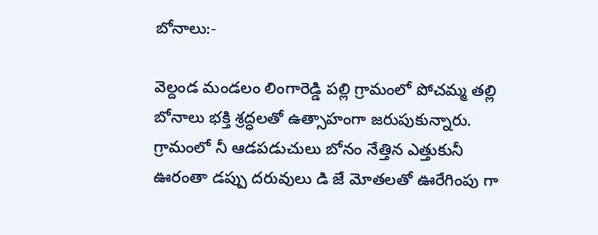బోనాలు:-

వెల్దండ మండలం లింగారెడ్డి పల్లి గ్రామంలో పోచమ్మ తల్లి బోనాలు భక్తి శ్రద్ధలతో ఉత్సాహంగా జరుపుకున్నారు. గ్రామంలో నీ ఆడపడుచులు బోనం నేత్తిన ఎత్తుకునీ ఊరంతా డప్పు దరువులు డి జే మోతలతో ఊరేగింపు గా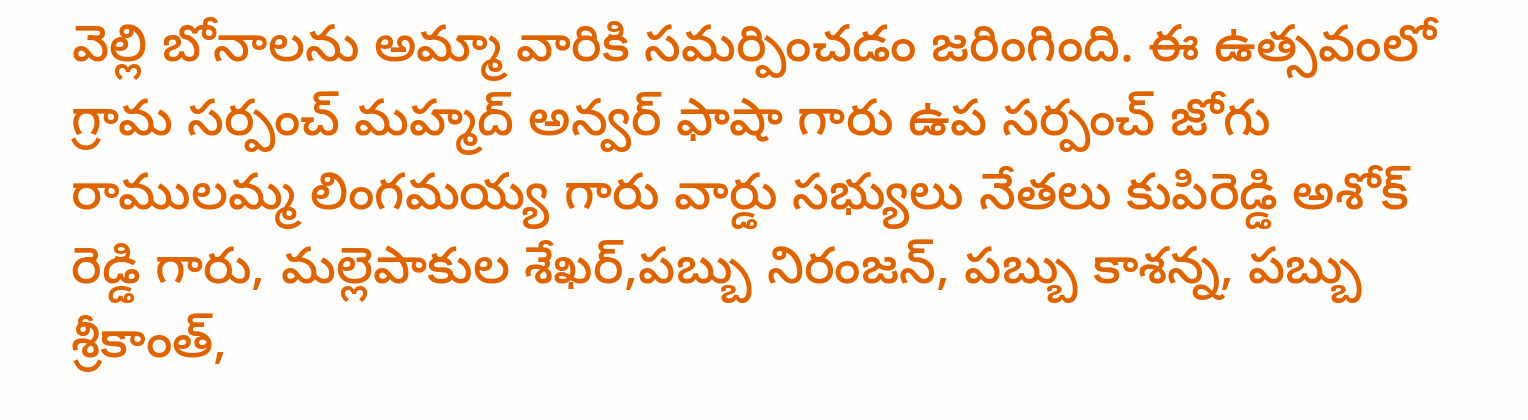వెల్లి బోనాలను అమ్మా వారికి సమర్పించడం జరింగింది. ఈ ఉత్సవంలో గ్రామ సర్పంచ్ మహ్మద్ అన్వర్ ఫాషా గారు ఉప సర్పంచ్ జోగు రాములమ్మ లింగమయ్య గారు వార్డు సభ్యులు నేతలు కుపిరెడ్డి అశోక్ రెడ్డి గారు, మల్లెపాకుల శేఖర్,పబ్బు నిరంజన్, పబ్బు కాశన్న, పబ్బు శ్రీకాంత్,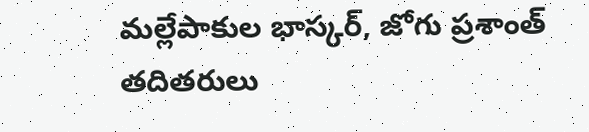మల్లేపాకుల భాస్కర్, జోగు ప్రశాంత్ తదితరులు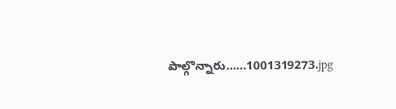పాల్గొన్నారు……1001319273.jpg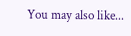You may also like...